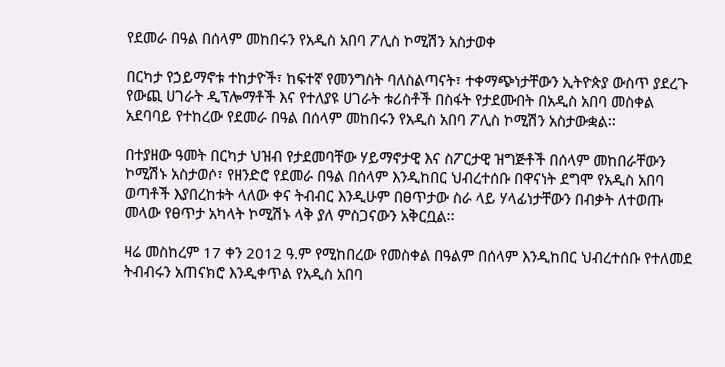የደመራ በዓል በሰላም መከበሩን የአዲስ አበባ ፖሊስ ኮሚሽን አስታወቀ

በርካታ የኃይማኖቱ ተከታዮች፣ ከፍተኛ የመንግስት ባለስልጣናት፣ ተቀማጭነታቸውን ኢትዮጵያ ውስጥ ያደረጉ የውጪ ሀገራት ዲፕሎማቶች እና የተለያዩ ሀገራት ቱሪስቶች በስፋት የታደሙበት በአዲስ አበባ መስቀል አደባባይ የተከረው የደመራ በዓል በሰላም መከበሩን የአዲስ አበባ ፖሊስ ኮሚሽን አስታውቋል፡፡

በተያዘው ዓመት በርካታ ህዝብ የታደመባቸው ሃይማኖታዊ እና ስፖርታዊ ዝግጅቶች በሰላም መከበራቸውን ኮሚሽኑ አስታወሶ፣ የዘንድሮ የደመራ በዓል በሰላም እንዲከበር ህብረተሰቡ በዋናነት ደግሞ የአዲስ አበባ ወጣቶች እያበረከቱት ላለው ቀና ትብብር እንዲሁም በፀጥታው ስራ ላይ ሃላፊነታቸውን በብቃት ለተወጡ መላው የፀጥታ አካላት ኮሚሽኑ ላቅ ያለ ምስጋናውን አቅርቧል፡፡

ዛሬ መስከረም 17 ቀን 2012 ዓ.ም የሚከበረው የመስቀል በዓልም በሰላም እንዲከበር ህብረተሰቡ የተለመደ ትብብሩን አጠናክሮ እንዲቀጥል የአዲስ አበባ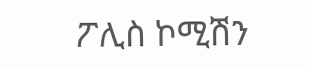ፖሊስ ኮሚሽን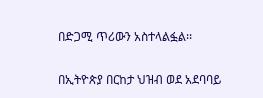በድጋሚ ጥሪውን አስተላልፏል፡፡

በኢትዮጵያ በርከታ ህዝብ ወደ አደባባይ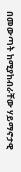በመውጣት ከሚያከብራቸው ሃይማኖታዊ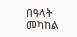በዓላት መካከል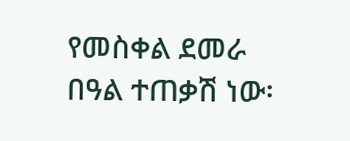የመስቀል ደመራ በዓል ተጠቃሽ ነው፡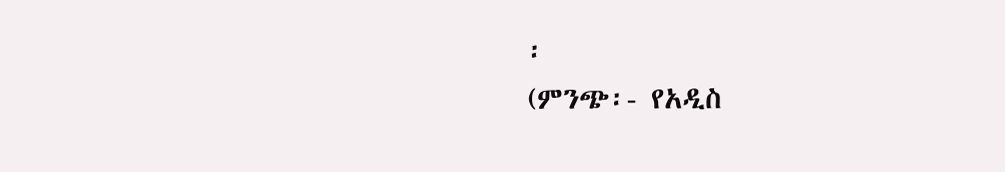፡
(ምንጭ፡- የአዲስ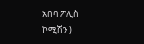አበባ ፖሊስ ኮሚሽን )